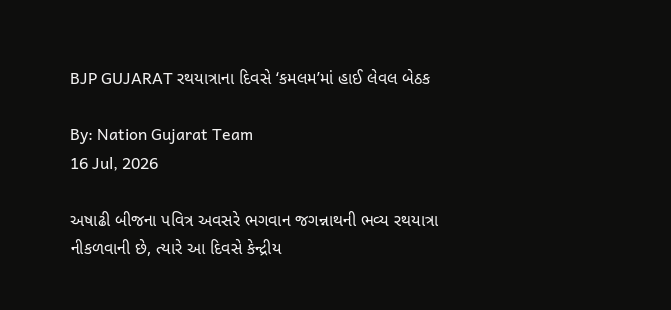BJP GUJARAT રથયાત્રાના દિવસે ‘કમલમ’માં હાઈ લેવલ બેઠક

By: Nation Gujarat Team
16 Jul, 2026

અષાઢી બીજના પવિત્ર અવસરે ભગવાન જગન્નાથની ભવ્ય રથયાત્રા નીકળવાની છે, ત્યારે આ દિવસે કેન્દ્રીય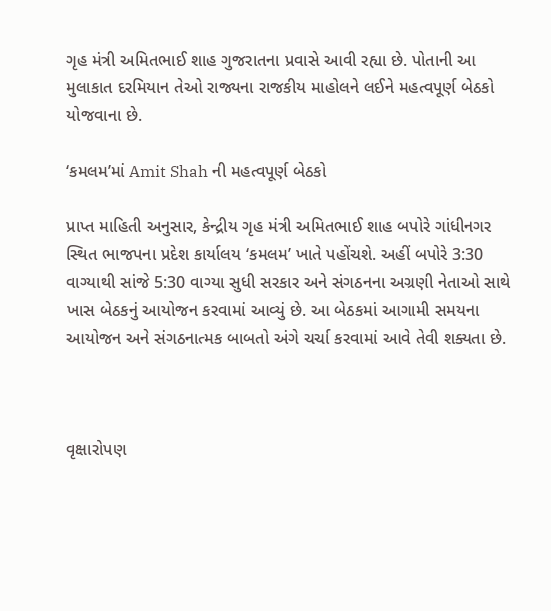ગૃહ મંત્રી અમિતભાઈ શાહ ગુજરાતના પ્રવાસે આવી રહ્યા છે. પોતાની આ મુલાકાત દરમિયાન તેઓ રાજ્યના રાજકીય માહોલને લઈને મહત્વપૂર્ણ બેઠકો યોજવાના છે.

‘કમલમ’માં Amit Shah ની મહત્વપૂર્ણ બેઠકો

પ્રાપ્ત માહિતી અનુસાર, કેન્દ્રીય ગૃહ મંત્રી અમિતભાઈ શાહ બપોરે ગાંધીનગર સ્થિત ભાજપના પ્રદેશ કાર્યાલય ‘કમલમ’ ખાતે પહોંચશે. અહીં બપોરે 3:30 વાગ્યાથી સાંજે 5:30 વાગ્યા સુધી સરકાર અને સંગઠનના અગ્રણી નેતાઓ સાથે ખાસ બેઠકનું આયોજન કરવામાં આવ્યું છે. આ બેઠકમાં આગામી સમયના આયોજન અને સંગઠનાત્મક બાબતો અંગે ચર્ચા કરવામાં આવે તેવી શક્યતા છે.



વૃક્ષારોપણ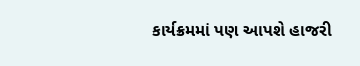કાર્યક્રમમાં પણ આપશે હાજરી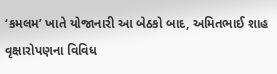‘કમલમ’ ખાતે યોજાનારી આ બેઠકો બાદ, અમિતભાઈ શાહ વૃક્ષારોપણના વિવિધ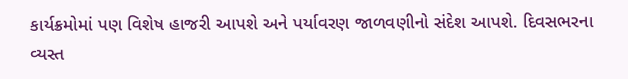કાર્યક્રમોમાં પણ વિશેષ હાજરી આપશે અને પર્યાવરણ જાળવણીનો સંદેશ આપશે. દિવસભરના વ્યસ્ત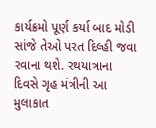કાર્યક્રમો પૂર્ણ કર્યા બાદ મોડી સાંજે તેઓ પરત દિલ્હી જવા રવાના થશે. રથયાત્રાના દિવસે ગૃહ મંત્રીની આ મુલાકાત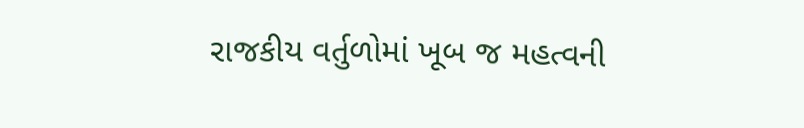રાજકીય વર્તુળોમાં ખૂબ જ મહત્વની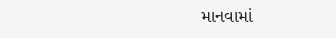માનવામાં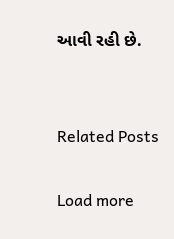આવી રહી છે.


Related Posts

Load more